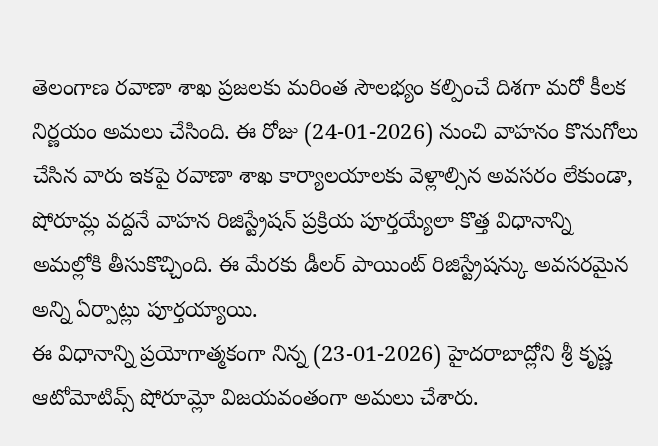తెలంగాణ రవాణా శాఖ ప్రజలకు మరింత సౌలభ్యం కల్పించే దిశగా మరో కీలక నిర్ణయం అమలు చేసింది. ఈ రోజు (24-01-2026) నుంచి వాహనం కొనుగోలు చేసిన వారు ఇకపై రవాణా శాఖ కార్యాలయాలకు వెళ్లాల్సిన అవసరం లేకుండా, షోరూమ్ల వద్దనే వాహన రిజిస్ట్రేషన్ ప్రక్రియ పూర్తయ్యేలా కొత్త విధానాన్ని అమల్లోకి తీసుకొచ్చింది. ఈ మేరకు డీలర్ పాయింట్ రిజిస్ట్రేషన్కు అవసరమైన అన్ని ఏర్పాట్లు పూర్తయ్యాయి.
ఈ విధానాన్ని ప్రయోగాత్మకంగా నిన్న (23-01-2026) హైదరాబాద్లోని శ్రీ కృష్ణ ఆటోమోటివ్స్ షోరూమ్లో విజయవంతంగా అమలు చేశారు.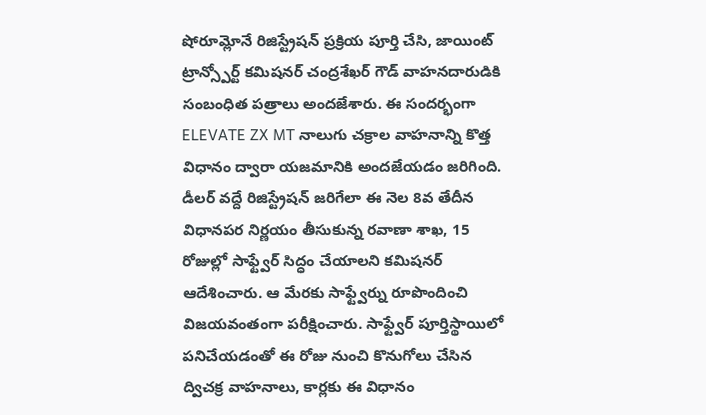షోరూమ్లోనే రిజిస్ట్రేషన్ ప్రక్రియ పూర్తి చేసి, జాయింట్ ట్రాన్స్పోర్ట్ కమిషనర్ చంద్రశేఖర్ గౌడ్ వాహనదారుడికి సంబంధిత పత్రాలు అందజేశారు. ఈ సందర్భంగా ELEVATE ZX MT నాలుగు చక్రాల వాహనాన్ని కొత్త విధానం ద్వారా యజమానికి అందజేయడం జరిగింది.
డీలర్ వద్దే రిజిస్ట్రేషన్ జరిగేలా ఈ నెల 8వ తేదీన విధానపర నిర్ణయం తీసుకున్న రవాణా శాఖ, 15 రోజుల్లో సాఫ్ట్వేర్ సిద్ధం చేయాలని కమిషనర్ ఆదేశించారు. ఆ మేరకు సాఫ్ట్వేర్ను రూపొందించి విజయవంతంగా పరీక్షించారు. సాఫ్ట్వేర్ పూర్తిస్థాయిలో పనిచేయడంతో ఈ రోజు నుంచి కొనుగోలు చేసిన ద్విచక్ర వాహనాలు, కార్లకు ఈ విధానం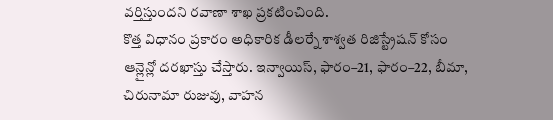వర్తిస్తుందని రవాణా శాఖ ప్రకటించింది.
కొత్త విధానం ప్రకారం అధికారిక డీలర్నే శాశ్వత రిజిస్ట్రేషన్ కోసం ఆన్లైన్లో దరఖాస్తు చేస్తారు. ఇన్వాయిస్, ఫారం–21, ఫారం–22, బీమా, చిరునామా రుజువు, వాహన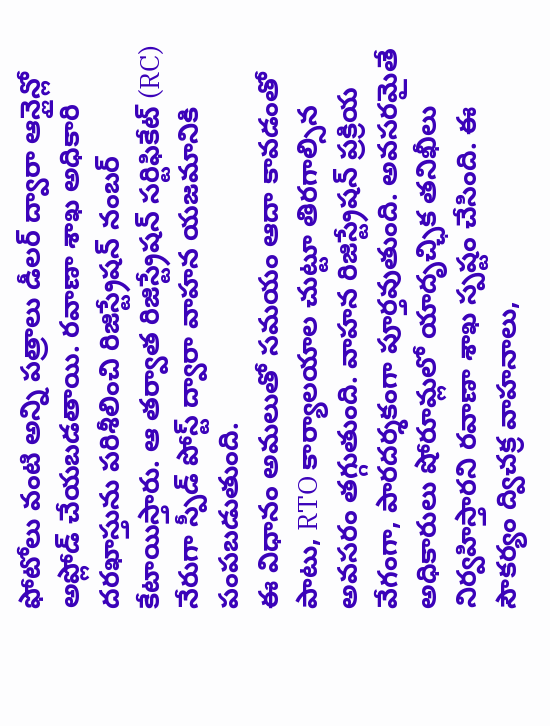ఫోటోలు వంటి అన్ని పత్రాలు డీలర్ ద్వారా ఆన్లైన్లో అప్లోడ్ చేయబడతాయి. రవాణా శాఖ అధికారి దరఖాస్తును పరిశీలించి రిజిస్ట్రేషన్ నంబర్ కేటాయిస్తారు. ఆ తర్వాత రిజిస్ట్రేషన్ సర్టిఫికేట్ (RC) నేరుగా స్పీడ్ పోస్ట్ ద్వారా వాహన యజమానికి పంపబడుతుంది.
ఈ విధానం అమలుతో సమయం ఆదా కావడంతో పాటు, RTO కార్యాలయాల చుట్టూ తిరగాల్సిన అవసరం తగ్గుతుంది. వాహన రిజిస్ట్రేషన్ ప్రక్రియ వేగంగా, పారదర్శకంగా పూర్తవుతుంది. అవసరమైతే అధికారులు షోరూమ్లలో యాదృచ్ఛిక తనిఖీలు నిర్వహిస్తారని రవాణా శాఖ స్పష్టం చేసింది. ఈ సౌకర్యం ద్విచక్ర వాహనాలు,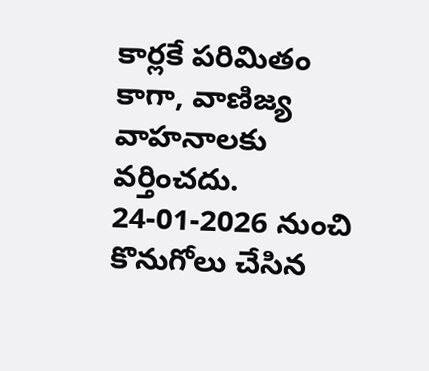కార్లకే పరిమితం కాగా, వాణిజ్య వాహనాలకు వర్తించదు. 24-01-2026 నుంచి కొనుగోలు చేసిన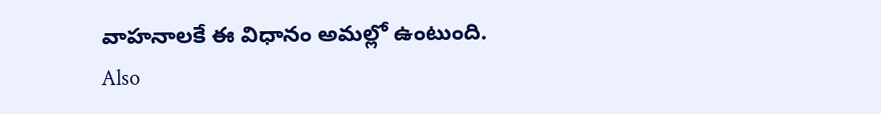వాహనాలకే ఈ విధానం అమల్లో ఉంటుంది.
Also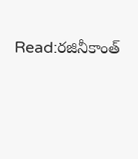Read:రజినీకాంత్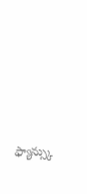ఫ్యాన్స్కు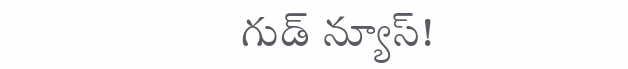గుడ్ న్యూస్!